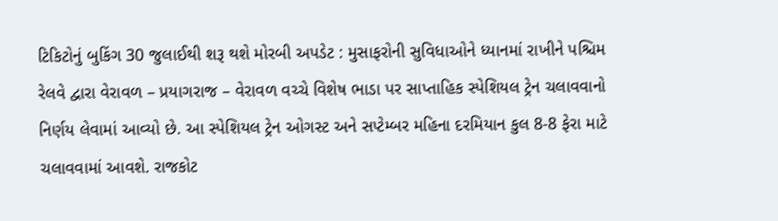ટિકિટોનું બુકિંગ 30 જુલાઈથી શરૂ થશે મોરબી અપડેટ : મુસાફરોની સુવિધાઓને ધ્યાનમાં રાખીને પશ્ચિમ રેલવે દ્વારા વેરાવળ – પ્રયાગરાજ – વેરાવળ વચ્ચે વિશેષ ભાડા પર સાપ્તાહિક સ્પેશિયલ ટ્રેન ચલાવવાનો નિર્ણય લેવામાં આવ્યો છે. આ સ્પેશિયલ ટ્રેન ઓગસ્ટ અને સપ્ટેમ્બર મહિના દરમિયાન કુલ 8-8 ફેરા માટે ચલાવવામાં આવશે. રાજકોટ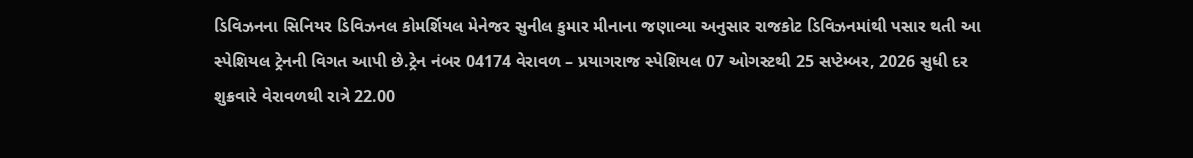ડિવિઝનના સિનિયર ડિવિઝનલ કોમર્શિયલ મેનેજર સુનીલ કુમાર મીનાના જણાવ્યા અનુસાર રાજકોટ ડિવિઝનમાંથી પસાર થતી આ સ્પેશિયલ ટ્રેનની વિગત આપી છે.ટ્રેન નંબર 04174 વેરાવળ – પ્રયાગરાજ સ્પેશિયલ 07 ઓગસ્ટથી 25 સપ્ટેમ્બર, 2026 સુધી દર શુક્રવારે વેરાવળથી રાત્રે 22.00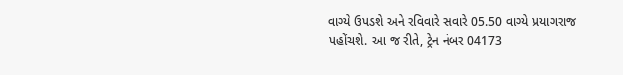વાગ્યે ઉપડશે અને રવિવારે સવારે 05.50 વાગ્યે પ્રયાગરાજ પહોંચશે. આ જ રીતે, ટ્રેન નંબર 04173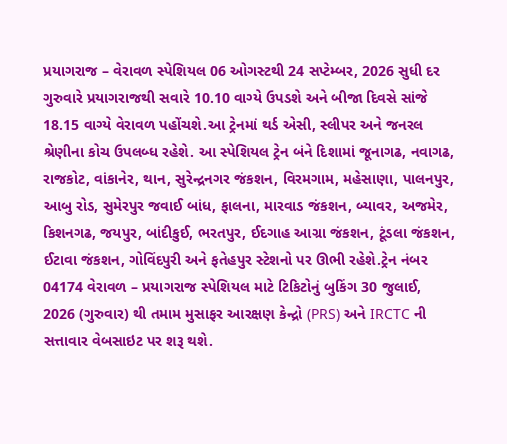પ્રયાગરાજ – વેરાવળ સ્પેશિયલ 06 ઓગસ્ટથી 24 સપ્ટેમ્બર, 2026 સુધી દર ગુરુવારે પ્રયાગરાજથી સવારે 10.10 વાગ્યે ઉપડશે અને બીજા દિવસે સાંજે 18.15 વાગ્યે વેરાવળ પહોંચશે.આ ટ્રેનમાં થર્ડ એસી, સ્લીપર અને જનરલ શ્રેણીના કોચ ઉપલબ્ધ રહેશે. આ સ્પેશિયલ ટ્રેન બંને દિશામાં જૂનાગઢ, નવાગઢ, રાજકોટ, વાંકાનેર, થાન, સુરેન્દ્રનગર જંકશન, વિરમગામ, મહેસાણા, પાલનપુર, આબુ રોડ, સુમેરપુર જવાઈ બાંધ, ફાલના, મારવાડ જંકશન, બ્યાવર, અજમેર, કિશનગઢ, જયપુર, બાંદીકુઈ, ભરતપુર, ઈદગાહ આગ્રા જંકશન, ટૂંડલા જંકશન, ઈટાવા જંકશન, ગોવિંદપુરી અને ફતેહપુર સ્ટેશનો પર ઊભી રહેશે.ટ્રેન નંબર 04174 વેરાવળ – પ્રયાગરાજ સ્પેશિયલ માટે ટિકિટોનું બુકિંગ 30 જુલાઈ, 2026 (ગુરુવાર) થી તમામ મુસાફર આરક્ષણ કેન્દ્રો (PRS) અને IRCTC ની સત્તાવાર વેબસાઇટ પર શરૂ થશે.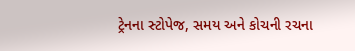ટ્રેનના સ્ટોપેજ, સમય અને કોચની રચના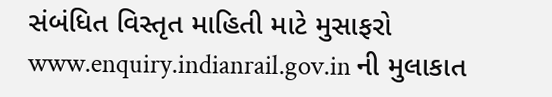સંબંધિત વિસ્તૃત માહિતી માટે મુસાફરો www.enquiry.indianrail.gov.in ની મુલાકાત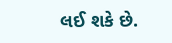લઈ શકે છે.